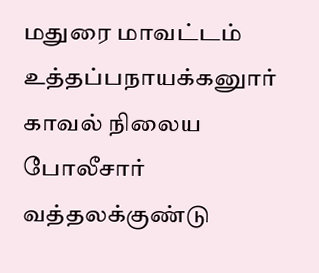மதுரை மாவட்டம் உத்தப்பநாயக்கனுார் காவல் நிலைய போலீசார் வத்தலக்குண்டு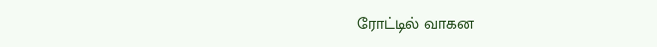ரோட்டில் வாகன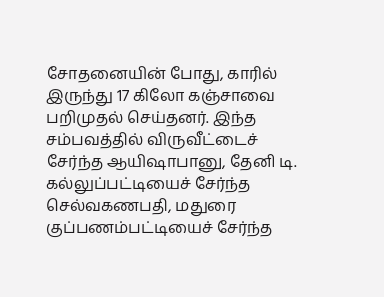சோதனையின் போது, காரில் இருந்து 17 கிலோ கஞ்சாவை பறிமுதல் செய்தனர். இந்த சம்பவத்தில் விருவீட்டைச் சேர்ந்த ஆயிஷாபானு, தேனி டி. கல்லுப்பட்டியைச் சேர்ந்த செல்வகணபதி, மதுரை குப்பணம்பட்டியைச் சேர்ந்த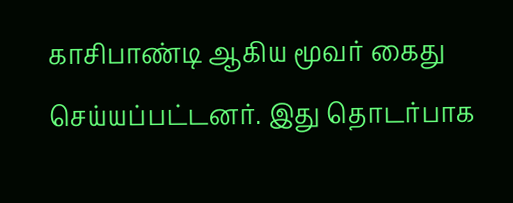காசிபாண்டி ஆகிய மூவர் கைது செய்யப்பட்டனர். இது தொடர்பாக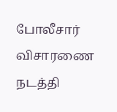போலீசார் விசாரணை நடத்தி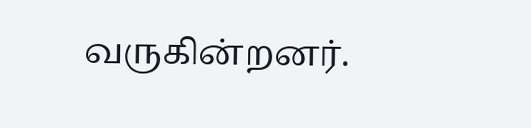வருகின்றனர்.